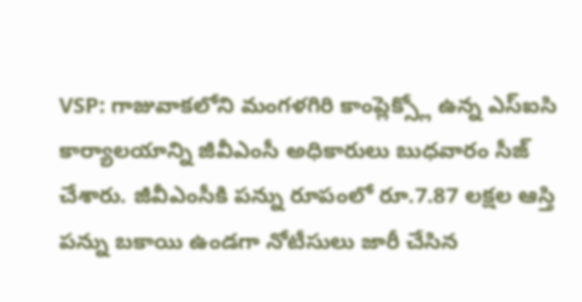VSP: గాజువాకలోని మంగళగిరి కాంప్లెక్స్లో ఉన్న ఎస్ఐసి కార్యాలయాన్ని జీవీఎంసీ అధికారులు బుధవారం సీజ్ చేశారు. జీవీఎంసీకి పన్ను రూపంలో రూ.7.87 లక్షల ఆస్తి పన్ను బకాయి ఉండగా నోటీసులు జారీ చేసిన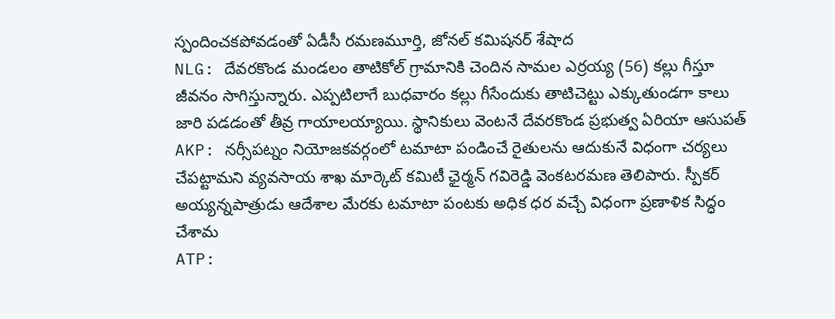స్పందించకపోవడంతో ఏడీసీ రమణమూర్తి, జోనల్ కమిషనర్ శేషాద
NLG: దేవరకొండ మండలం తాటికోల్ గ్రామానికి చెందిన సామల ఎర్రయ్య (56) కల్లు గీస్తూ జీవనం సాగిస్తున్నారు. ఎప్పటిలాగే బుధవారం కల్లు గీసేందుకు తాటిచెట్టు ఎక్కుతుండగా కాలు జారి పడడంతో తీవ్ర గాయాలయ్యాయి. స్థానికులు వెంటనే దేవరకొండ ప్రభుత్వ ఏరియా ఆసుపత్
AKP: నర్సీపట్నం నియోజకవర్గంలో టమాటా పండించే రైతులను ఆదుకునే విధంగా చర్యలు చేపట్టామని వ్యవసాయ శాఖ మార్కెట్ కమిటీ ఛైర్మన్ గవిరెడ్డి వెంకటరమణ తెలిపారు. స్పీకర్ అయ్యన్నపాత్రుడు ఆదేశాల మేరకు టమాటా పంటకు అధిక ధర వచ్చే విధంగా ప్రణాళిక సిద్ధం చేశామ
ATP: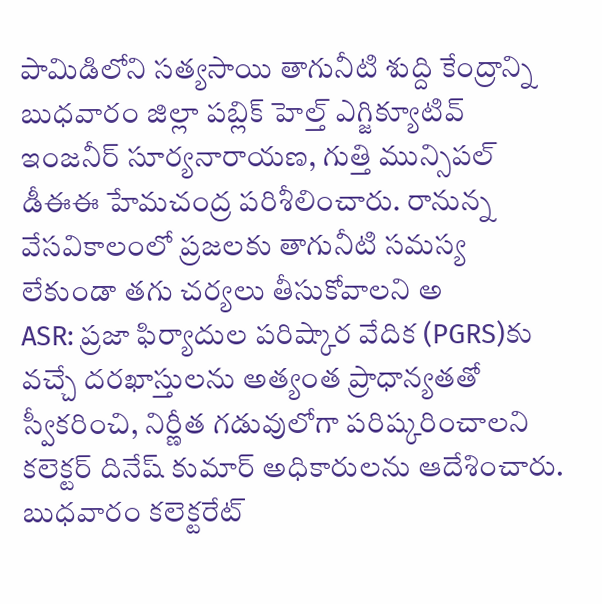పామిడిలోని సత్యసాయి తాగునీటి శుద్ది కేంద్రాన్ని బుధవారం జిల్లా పబ్లిక్ హెల్త్ ఎగ్జిక్యూటివ్ ఇంజనీర్ సూర్యనారాయణ, గుత్తి మున్సిపల్ డీఈఈ హేమచంద్ర పరిశీలించారు. రానున్న వేసవికాలంలో ప్రజలకు తాగునీటి సమస్య లేకుండా తగు చర్యలు తీసుకోవాలని అ
ASR: ప్రజా ఫిర్యాదుల పరిష్కార వేదిక (PGRS)కు వచ్చే దరఖాస్తులను అత్యంత ప్రాధాన్యతతో స్వీకరించి, నిర్ణీత గడువులోగా పరిష్కరించాలని కలెక్టర్ దినేష్ కుమార్ అధికారులను ఆదేశించారు. బుధవారం కలెక్టరేట్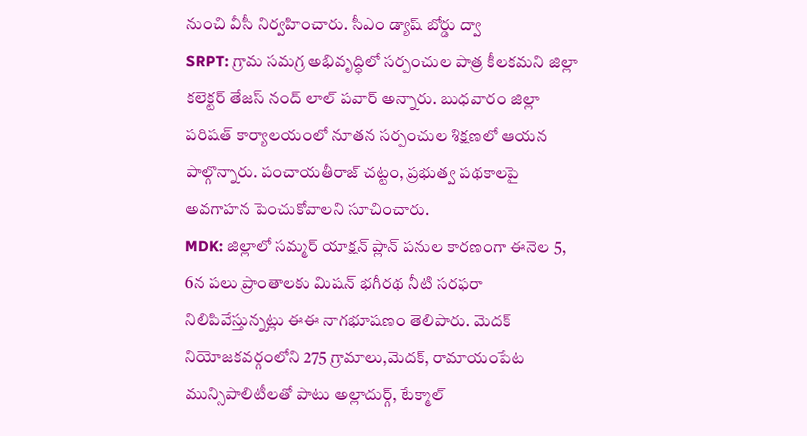నుంచి వీసీ నిర్వహించారు. సీఎం డ్యాష్ బోర్డు ద్వా
SRPT: గ్రామ సమగ్ర అభివృద్ధిలో సర్పంచుల పాత్ర కీలకమని జిల్లా కలెక్టర్ తేజస్ నంద్ లాల్ పవార్ అన్నారు. బుధవారం జిల్లా పరిషత్ కార్యాలయంలో నూతన సర్పంచుల శిక్షణలో ఆయన పాల్గొన్నారు. పంచాయతీరాజ్ చట్టం, ప్రభుత్వ పథకాలపై అవగాహన పెంచుకోవాలని సూచించారు.
MDK: జిల్లాలో సమ్మర్ యాక్షన్ ప్లాన్ పనుల కారణంగా ఈనెల 5, 6న పలు ప్రాంతాలకు మిషన్ భగీరథ నీటి సరఫరా నిలిపివేస్తున్నట్లు ఈఈ నాగభూషణం తెలిపారు. మెదక్ నియోజకవర్గంలోని 275 గ్రామాలు,మెదక్, రామాయంపేట మున్సిపాలిటీలతో పాటు అల్లాదుర్గ్, టేక్మాల్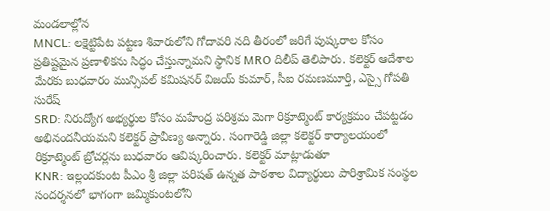మండలాల్లోన
MNCL: లక్షెట్టిపేట పట్టణ శివారులోని గోదావరి నది తీరంలో జరిగే పుష్కరాల కోసం ప్రతిష్టమైన ప్రణాళికను సిద్ధం చేస్తున్నామని స్థానిక MRO దిలీప్ తెలిపారు. కలెక్టర్ ఆదేశాల మేరకు బుధవారం మున్సిపల్ కమిషనర్ విజయ్ కుమార్, సీఐ రమణమూర్తి, ఎస్సై గోపతి సురేష్
SRD: నిరుద్యోగ అభ్యర్థుల కోసం మహేంద్ర పరిశ్రమ మెగా రిక్రూట్మెంట్ కార్యక్రమం చేపట్టడం అభినందనీయమని కలెక్టర్ ప్రావీణ్య అన్నారు. సంగారెడ్డి జిల్లా కలెక్టర్ కార్యాలయంలో రిక్రూట్మెంట్ బ్రోచర్లను బుధవారం ఆవిష్కరించారు. కలెక్టర్ మాట్లాడుతూ
KNR: ఇల్లందకుంట పీఎం శ్రీ జిల్లా పరిషత్ ఉన్నత పాఠశాల విద్యార్థులు పారిశ్రామిక సంస్థల సందర్శనలో భాగంగా జమ్మికుంటలోని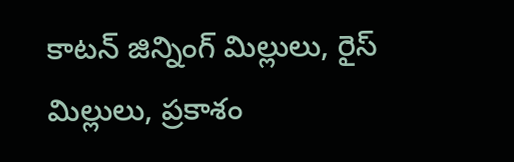కాటన్ జిన్నింగ్ మిల్లులు, రైస్ మిల్లులు, ప్రకాశం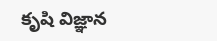కృషి విజ్ఞాన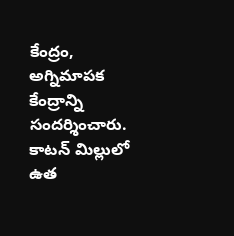కేంద్రం, అగ్నిమాపక కేంద్రాన్ని సందర్శించారు. కాటన్ మిల్లులో ఉత